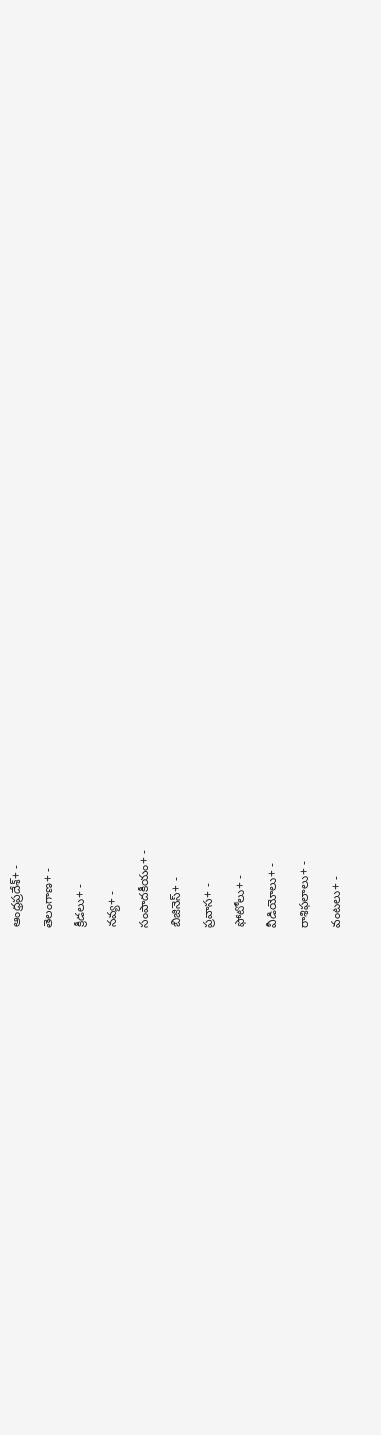ఆంధ్రప్రదేశ్+ -

తెలంగాణ+ -

క్రీడలు+ -

నవ్య+ -

సంపాదకీయం+ -

బిజినెస్+ -

ప్రవాస+ -

ఫోటోలు+ -

వీడియోలు+ -

రాశిఫలాలు+ -

వంటలు+ -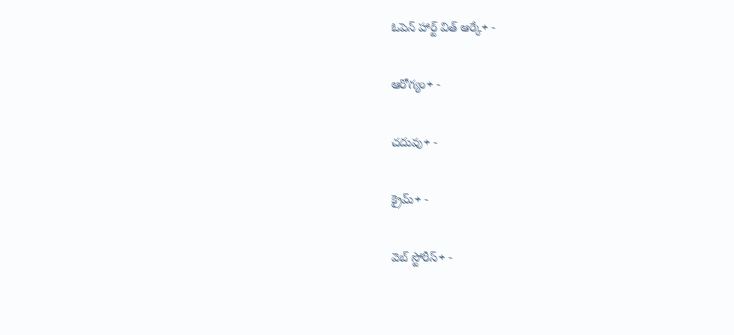ఓపెన్ హార్ట్ విత్ ఆర్కే+ -

ఆరోగ్యం+ -

చదువు+ -

క్రైమ్+ -

వెబ్ స్టోరీస్+ -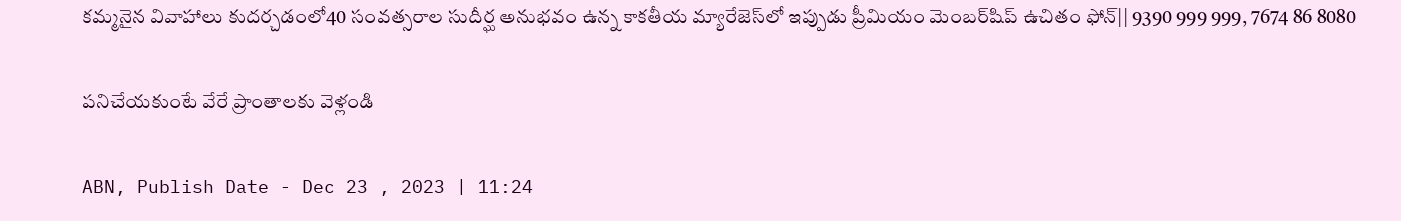కమ్మనైన వివాహాలు కుదర్చడంలో40 సంవత్సరాల సుదీర్ఘ అనుభవం ఉన్న కాకతీయ మ్యారేజెస్‌లో ఇప్పుడు ప్రీమియం మెంబర్‌షిప్‌ ఉచితం ఫోన్|| 9390 999 999, 7674 86 8080

పనిచేయకుంటే వేరే ప్రాంతాలకు వెళ్లండి

ABN, Publish Date - Dec 23 , 2023 | 11:24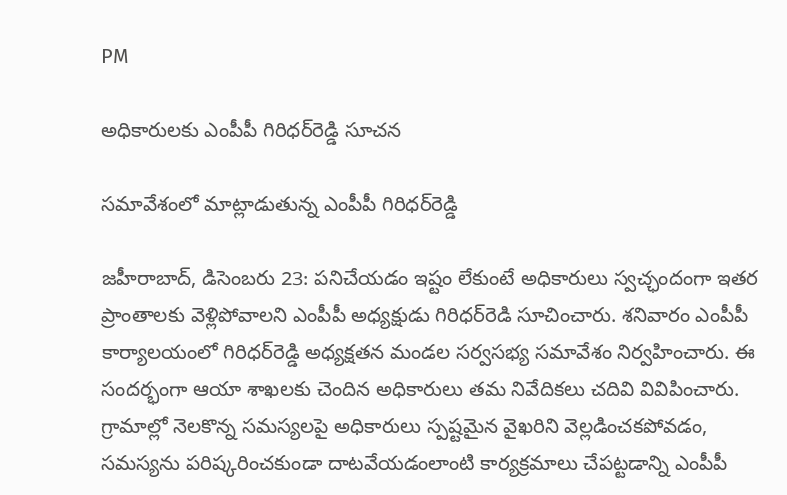PM

అధికారులకు ఎంపీపీ గిరిధర్‌రెడ్డి సూచన

సమావేశంలో మాట్లాడుతున్న ఎంపీపీ గిరిధర్‌రెడ్డి

జహీరాబాద్‌, డిసెంబరు 23: పనిచేయడం ఇష్టం లేకుంటే అధికారులు స్వచ్ఛందంగా ఇతర ప్రాంతాలకు వెళ్లిపోవాలని ఎంపీపీ అధ్యక్షుడు గిరిధర్‌రెడి సూచించారు. శనివారం ఎంపీపీ కార్యాలయంలో గిరిధర్‌రెడ్డి అధ్యక్షతన మండల సర్వసభ్య సమావేశం నిర్వహించారు. ఈ సందర్భంగా ఆయా శాఖలకు చెందిన అధికారులు తమ నివేదికలు చదివి వివిపించారు. గ్రామాల్లో నెలకొన్న సమస్యలపై అధికారులు స్పష్టమైన వైఖరిని వెల్లడించకపోవడం, సమస్యను పరిష్కరించకుండా దాటవేయడంలాంటి కార్యక్రమాలు చేపట్టడాన్ని ఎంపీపీ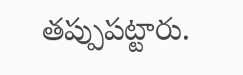తప్పుపట్టారు.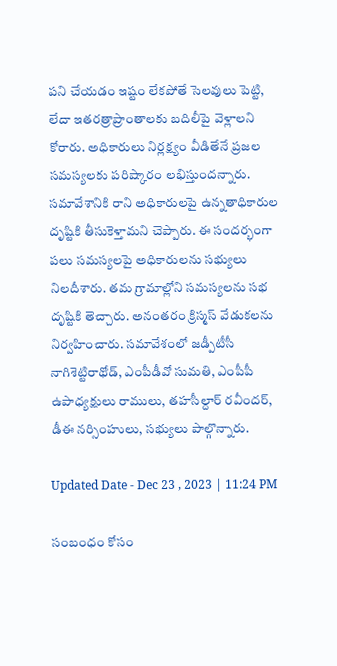పని చేయడం ఇష్టం లేకపోతే సెలవులు పెట్టి, లేదా ఇతరత్రాప్రాంతాలకు బదిలీపై వెళ్లాలని కోరారు. అధికారులు నిర్లక్ష్యం వీడితేనే ప్రజల సమస్యలకు పరిష్కారం లభిస్తుందన్నారు. సమావేశానికి రాని అధికారులపై ఉన్నతాధికారుల దృష్టికి తీసుకెళ్తామని చెప్పారు. ఈ సందర్భంగా పలు సమస్యలపై అధికారులను సభ్యులు నిలదీశారు. తమ గ్రామాల్లోని సమస్యలను సభ దృష్టికి తెచ్చారు. అనంతరం క్రిస్మస్‌ వేడుకలను నిర్వహించారు. సమావేశంలో జడ్పీటీసీ నాగిశెట్టిరాథోడ్‌, ఎంపీడీవో సుమతి, ఎంపీపీ ఉపాధ్యక్షులు రాములు, తహసీల్దార్‌ రవీందర్‌, డీఈ నర్సింహులు, సభ్యులు పాల్గొన్నారు.

Updated Date - Dec 23 , 2023 | 11:24 PM

సంబంధం కోసం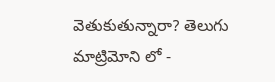వెతుకుతున్నారా? తెలుగు మాట్రిమోని లో -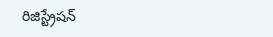రిజిస్ట్రేషన్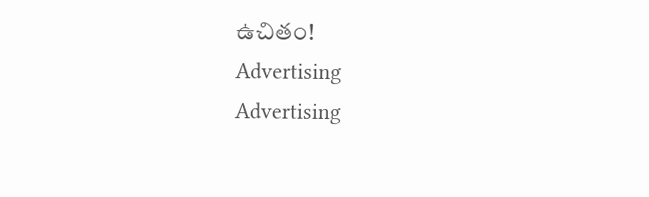ఉచితం!
Advertising
Advertising